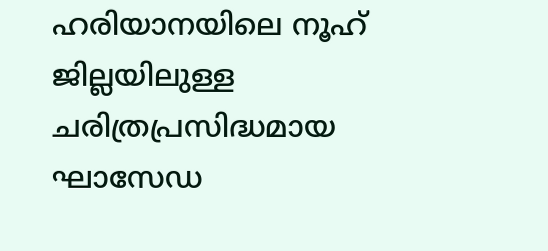ഹരിയാനയിലെ നൂഹ് ജില്ലയിലുള്ള ചരിത്രപ്രസിദ്ധമായ ഘാസേഡ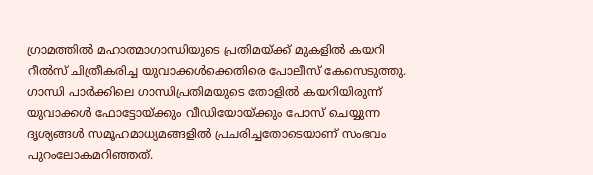ഗ്രാമത്തിൽ മഹാത്മാഗാന്ധിയുടെ പ്രതിമയ്ക്ക് മുകളിൽ കയറി റീൽസ് ചിത്രീകരിച്ച യുവാക്കൾക്കെതിരെ പോലീസ് കേസെടുത്തു.
ഗാന്ധി പാർക്കിലെ ഗാന്ധിപ്രതിമയുടെ തോളിൽ കയറിയിരുന്ന് യുവാക്കൾ ഫോട്ടോയ്ക്കും വീഡിയോയ്ക്കും പോസ് ചെയ്യുന്ന ദൃശ്യങ്ങൾ സമൂഹമാധ്യമങ്ങളിൽ പ്രചരിച്ചതോടെയാണ് സംഭവം പുറംലോകമറിഞ്ഞത്.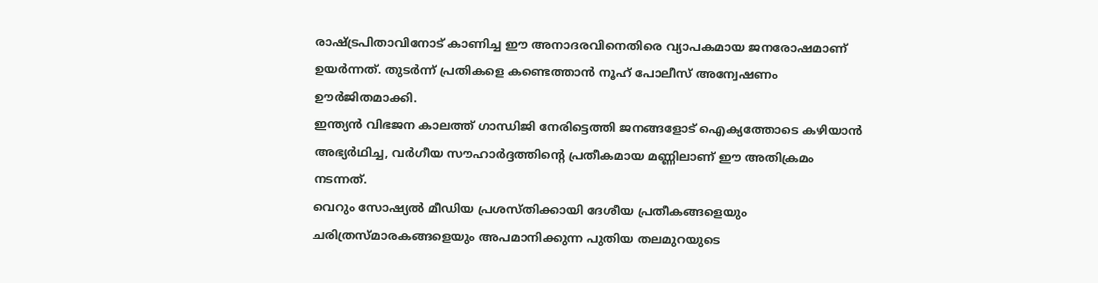രാഷ്ട്രപിതാവിനോട് കാണിച്ച ഈ അനാദരവിനെതിരെ വ്യാപകമായ ജനരോഷമാണ് ഉയർന്നത്. തുടർന്ന് പ്രതികളെ കണ്ടെത്താൻ നൂഹ് പോലീസ് അന്വേഷണം ഊർജിതമാക്കി.
ഇന്ത്യൻ വിഭജന കാലത്ത് ഗാന്ധിജി നേരിട്ടെത്തി ജനങ്ങളോട് ഐക്യത്തോടെ കഴിയാൻ അഭ്യർഥിച്ച, വർഗീയ സൗഹാർദ്ദത്തിന്റെ പ്രതീകമായ മണ്ണിലാണ് ഈ അതിക്രമം നടന്നത്.
വെറും സോഷ്യൽ മീഡിയ പ്രശസ്തിക്കായി ദേശീയ പ്രതീകങ്ങളെയും ചരിത്രസ്മാരകങ്ങളെയും അപമാനിക്കുന്ന പുതിയ തലമുറയുടെ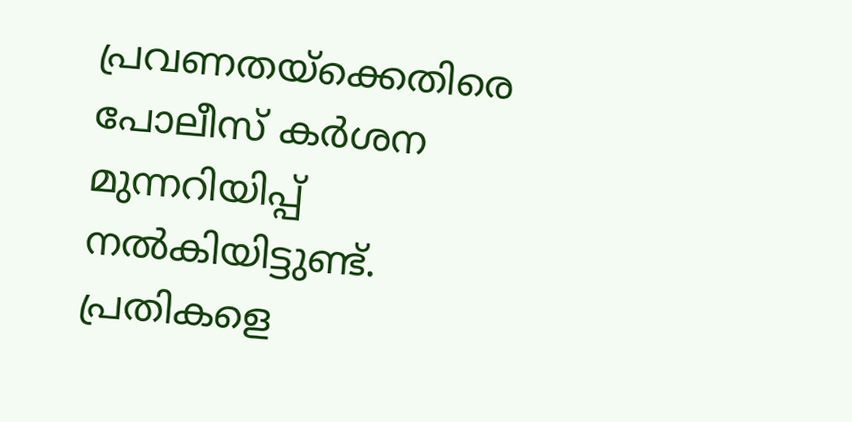പ്രവണതയ്ക്കെതിരെ പോലീസ് കർശന മുന്നറിയിപ്പ് നൽകിയിട്ടുണ്ട്. പ്രതികളെ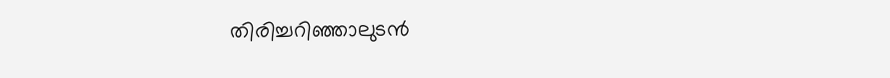തിരിച്ചറിഞ്ഞാലുടൻ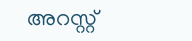അറസ്റ്റ്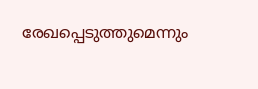രേഖപ്പെടുത്തുമെന്നും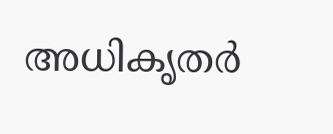അധികൃതർ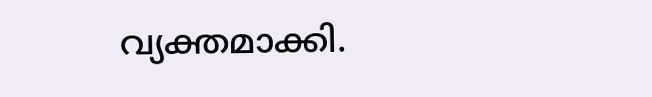വ്യക്തമാക്കി.